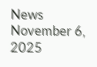News November 6, 2025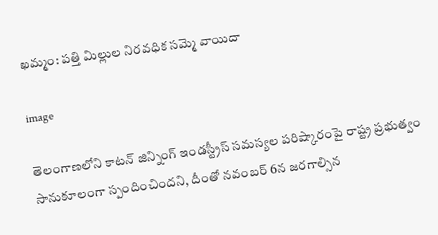ఖమ్మం: పత్తి మిల్లుల నిరవధిక సమ్మె వాయిదా

image

తెలంగాణలోని కాటన్ జిన్నింగ్ ఇండస్ట్రీస్ సమస్యల పరిష్కారంపై రాష్ట్ర ప్రభుత్వం సానుకూలంగా స్పందించిందని, దీంతో నవంబర్ 6న జరగాల్సిన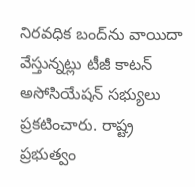నిరవధిక బంద్‌ను వాయిదా వేస్తున్నట్లు టీజీ కాటన్ అసోసియేషన్ సభ్యులు ప్రకటించారు. రాష్ట్ర ప్రభుత్వం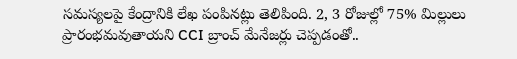సమస్యలపై కేంద్రానికి లేఖ పంపినట్లు తెలిపింది. 2, 3 రోజుల్లో 75% మిల్లులు ప్రారంభమవుతాయని CCI బ్రాంచ్ మేనేజర్లు చెప్పడంతో..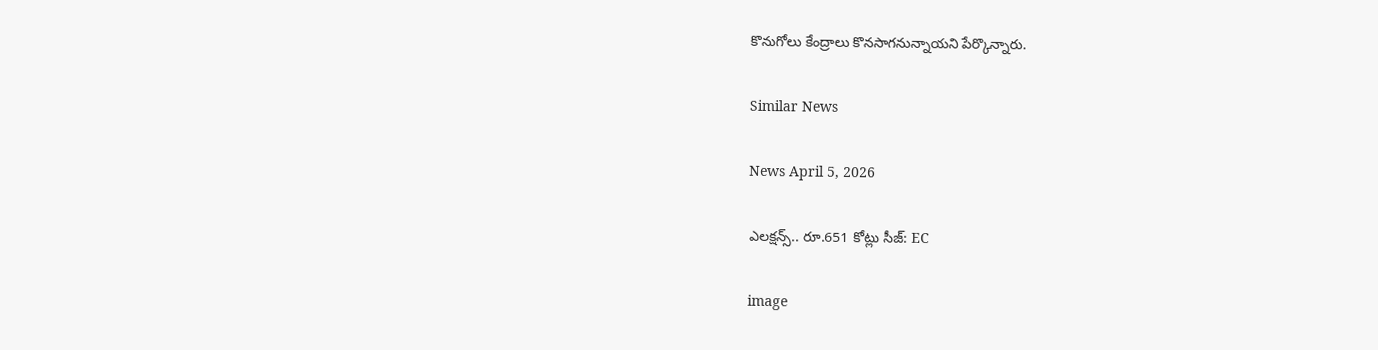కొనుగోలు కేంద్రాలు కొనసాగనున్నాయని పేర్కొన్నారు.

Similar News

News April 5, 2026

ఎలక్షన్స్.. రూ.651 కోట్లు సీజ్: EC

image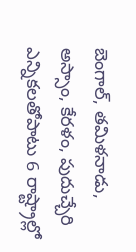బెంగాల్, తమిళనాడు, అస్సాం, కేరళం, పుదుచ్చేరి ఎన్నికలతోపాటు 6 రాష్ట్రాల్లో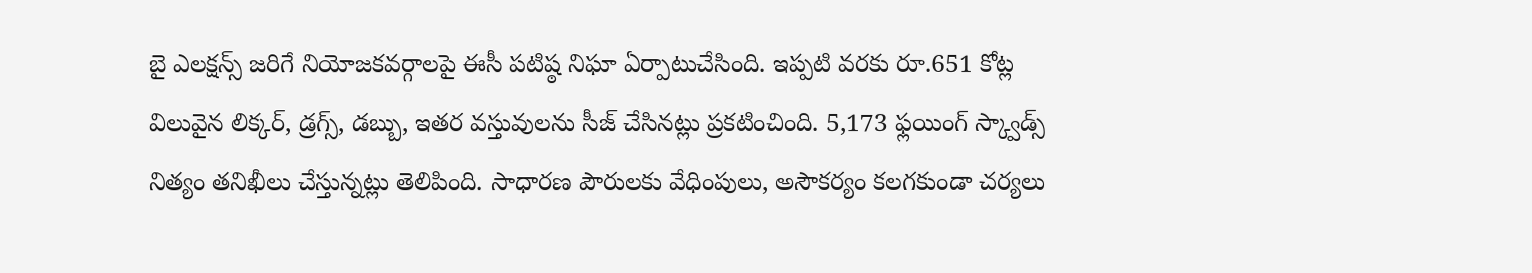బై ఎలక్షన్స్ జరిగే నియోజకవర్గాలపై ఈసీ పటిష్ఠ నిఘా ఏర్పాటుచేసింది. ఇప్పటి వరకు రూ.651 కోట్ల విలువైన లిక్కర్, డ్రగ్స్, డబ్బు, ఇతర వస్తువులను సీజ్ చేసినట్లు ప్రకటించింది. 5,173 ఫ్లయింగ్ స్క్వాడ్స్ నిత్యం తనిఖీలు చేస్తున్నట్లు తెలిపింది. సాధారణ పౌరులకు వేధింపులు, అసౌకర్యం కలగకుండా చర్యలు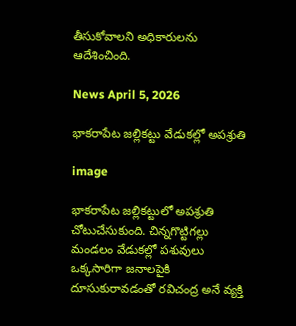తీసుకోవాలని అధికారులను ఆదేశించింది.

News April 5, 2026

భాకరాపేట జల్లికట్టు వేడుకల్లో అపశ్రుతి

image

భాకరాపేట జల్లికట్టులో అపశ్రుతి చోటుచేసుకుంది. చిన్నగొట్టిగల్లు మండలం వేడుకల్లో పశువులు ఒక్కసారిగా జనాలపైకి దూసుకురావడంతో రవిచంద్ర అనే వ్యక్తి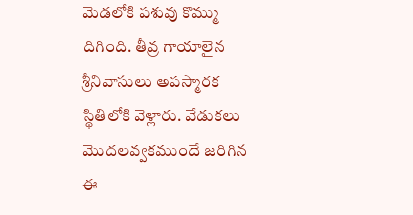మెడలోకి పశువు కొమ్ము దిగింది. తీవ్ర గాయాలైన శ్రీనివాసులు అపస్మారక స్థితిలోకి వెళ్లారు. వేడుకలు మొదలవ్వకముందే జరిగిన ఈ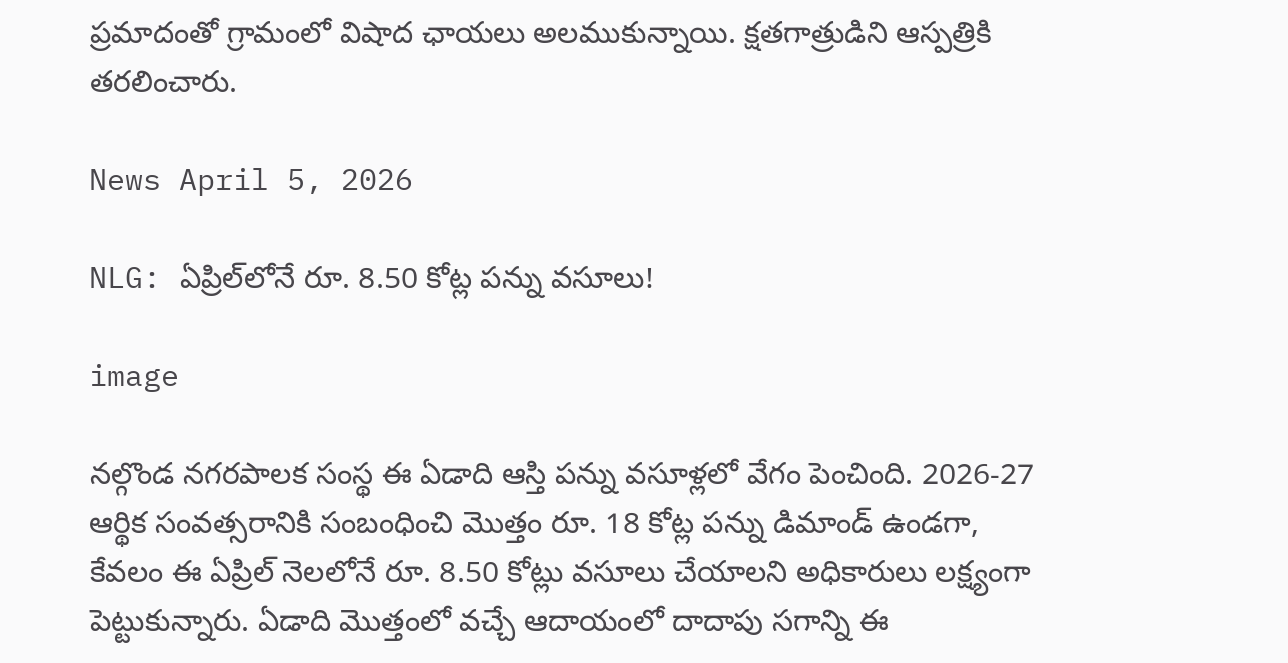ప్రమాదంతో గ్రామంలో విషాద ఛాయలు అలముకున్నాయి. క్షతగాత్రుడిని ఆస్పత్రికి తరలించారు.

News April 5, 2026

NLG: ఏప్రిల్‌లోనే రూ. 8.50 కోట్ల పన్ను వసూలు!

image

నల్గొండ నగరపాలక సంస్థ ఈ ఏడాది ఆస్తి పన్ను వసూళ్లలో వేగం పెంచింది. 2026-27 ఆర్థిక సంవత్సరానికి సంబంధించి మొత్తం రూ. 18 కోట్ల పన్ను డిమాండ్ ఉండగా, కేవలం ఈ ఏప్రిల్ నెలలోనే రూ. 8.50 కోట్లు వసూలు చేయాలని అధికారులు లక్ష్యంగా పెట్టుకున్నారు. ఏడాది మొత్తంలో వచ్చే ఆదాయంలో దాదాపు సగాన్ని ఈ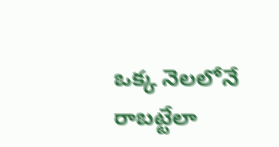ఒక్క నెలలోనే రాబట్టేలా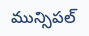మున్సిపల్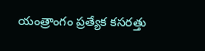యంత్రాంగం ప్రత్యేక కసరత్తు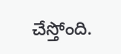చేస్తోంది.